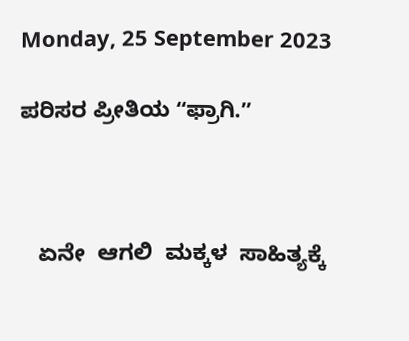Monday, 25 September 2023

ಪರಿಸರ ಪ್ರೀತಿಯ ʻʻಫ್ರಾಗಿ.ʼʼ



   ಏನೇ  ಆಗಲಿ  ಮಕ್ಕಳ  ಸಾಹಿತ್ಯಕ್ಕೆ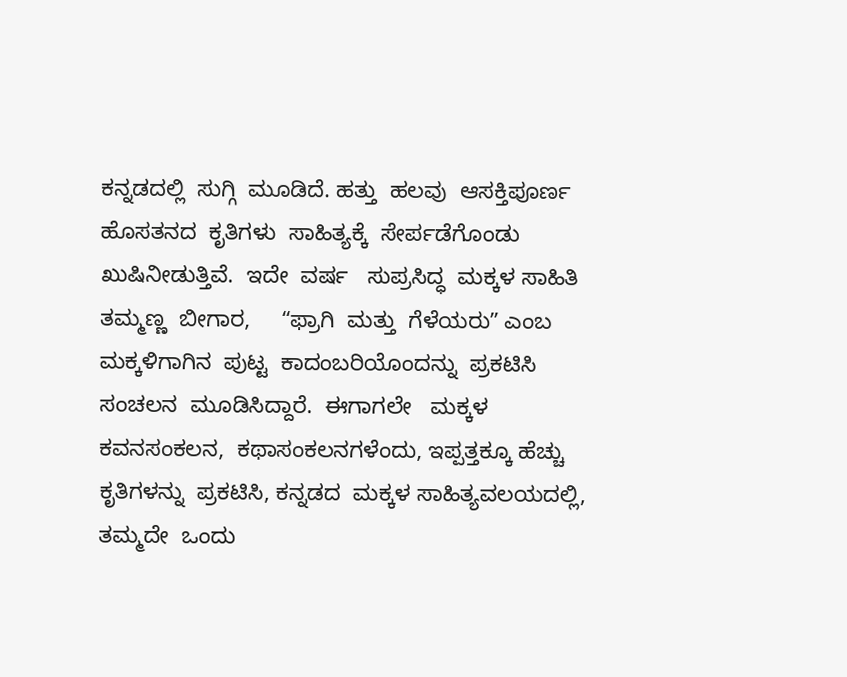ಕನ್ನಡದಲ್ಲಿ  ಸುಗ್ಗಿ  ಮೂಡಿದೆ. ಹತ್ತು  ಹಲವು  ಆಸಕ್ತಿಪೂರ್ಣ  ಹೊಸತನದ  ಕೃತಿಗಳು  ಸಾಹಿತ್ಯಕ್ಕೆ  ಸೇರ್ಪಡೆಗೊಂಡು  ಖುಷಿನೀಡುತ್ತಿವೆ.  ಇದೇ  ವರ್ಷ   ಸುಪ್ರಸಿದ್ಧ  ಮಕ್ಕಳ ಸಾಹಿತಿ  ತಮ್ಮಣ್ಣ  ಬೀಗಾರ,     ʻʻಫ್ರಾಗಿ  ಮತ್ತು  ಗೆಳೆಯರುʼʼ ಎಂಬ  ಮಕ್ಕಳಿಗಾಗಿನ  ಪುಟ್ಟ  ಕಾದಂಬರಿಯೊಂದನ್ನು  ಪ್ರಕಟಿಸಿ  ಸಂಚಲನ  ಮೂಡಿಸಿದ್ದಾರೆ.  ಈಗಾಗಲೇ   ಮಕ್ಕಳ  ಕವನಸಂಕಲನ,  ಕಥಾಸಂಕಲನಗಳೆಂದು, ಇಪ್ಪತ್ತಕ್ಕೂ ಹೆಚ್ಚು  ಕೃತಿಗಳನ್ನು  ಪ್ರಕಟಿಸಿ, ಕನ್ನಡದ  ಮಕ್ಕಳ ಸಾಹಿತ್ಯವಲಯದಲ್ಲಿ,  ತಮ್ಮದೇ  ಒಂದು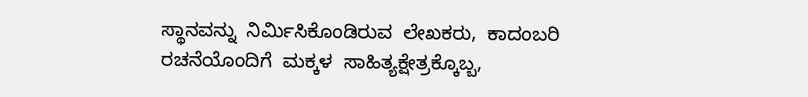ಸ್ಥಾನವನ್ನು  ನಿರ್ಮಿಸಿಕೊಂಡಿರುವ  ಲೇಖಕರು,  ಕಾದಂಬರಿ  ರಚನೆಯೊಂದಿಗೆ  ಮಕ್ಕಳ  ಸಾಹಿತ್ಯಕ್ಷೇತ್ರಕ್ಕೊಬ್ಬ,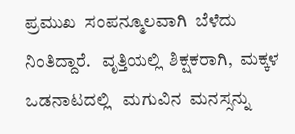ಪ್ರಮುಖ  ಸಂಪನ್ಮೂಲವಾಗಿ  ಬೆಳೆದು  ನಿಂತಿದ್ದಾರೆ.   ವೃತ್ತಿಯಲ್ಲಿ  ಶಿಕ್ಷಕರಾಗಿ,  ಮಕ್ಕಳ  ಒಡನಾಟದಲ್ಲಿ   ಮಗುವಿನ  ಮನಸ್ಸನ್ನು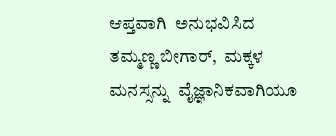ಆಪ್ತವಾಗಿ  ಅನುಭವಿಸಿದ  ತಮ್ಮಣ್ಣ ಬೀಗಾರ್‌,  ಮಕ್ಕಳ  ಮನಸ್ಸನ್ನು  ವೈಜ್ಞಾನಿಕವಾಗಿಯೂ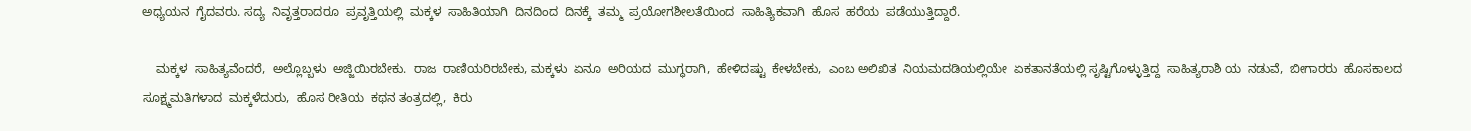ಅಧ್ಯಯನ  ಗೈದವರು. ಸದ್ಯ  ನಿವೃತ್ತರಾದರೂ  ಪ್ರವೃತ್ತಿಯಲ್ಲಿ  ಮಕ್ಕಳ  ಸಾಹಿತಿಯಾಗಿ  ದಿನದಿಂದ  ದಿನಕ್ಕೆ  ತಮ್ಮ  ಪ್ರಯೋಗಶೀಲತೆಯಿಂದ  ಸಾಹಿತ್ಯಿಕವಾಗಿ  ಹೊಸ  ಹರೆಯ  ಪಡೆಯುತ್ತಿದ್ದಾರೆ.

    ಮಕ್ಕಳ  ಸಾಹಿತ್ಯವೆಂದರೆ,  ಅಲ್ಲೊಬ್ಬಳು  ಅಜ್ಜಿಯಿರಬೇಕು.  ರಾಜ  ರಾಣಿಯರಿರಬೇಕು, ಮಕ್ಕಳು  ಏನೂ  ಅರಿಯದ  ಮುಗ್ಧರಾಗಿ,  ಹೇಳಿದಷ್ಟು  ಕೇಳಬೇಕು,  ಎಂಬ ಅಲಿಖಿತ  ನಿಯಮದಡಿಯಲ್ಲಿಯೇ  ಏಕತಾನತೆಯಲ್ಲಿ ಸೃಷ್ಟಿಗೊಳ್ಳುತ್ತಿದ್ದ  ಸಾಹಿತ್ಯರಾಶಿ ಯ  ನಡುವೆ,  ಬೀಗಾರರು  ಹೊಸಕಾಲದ  ಸೂಕ್ಷ್ಮಮತಿಗಳಾದ  ಮಕ್ಕಳೆದುರು,  ಹೊಸ ರೀತಿಯ  ಕಥನ ತಂತ್ರದಲ್ಲಿ,  ಕಿರು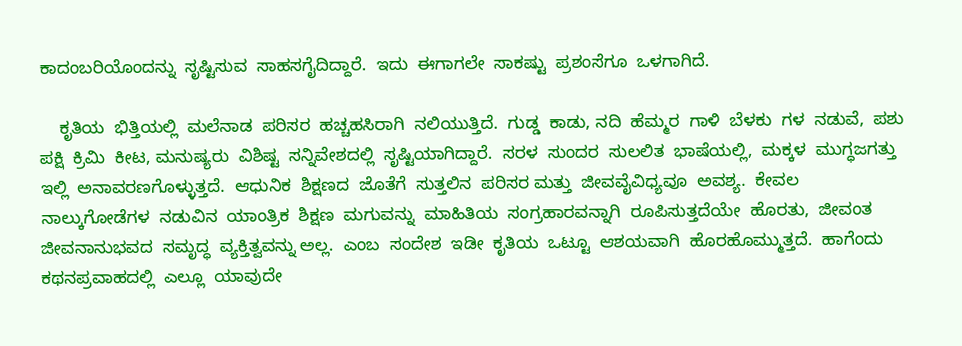ಕಾದಂಬರಿಯೊಂದನ್ನು  ಸೃಷ್ಟಿಸುವ  ಸಾಹಸಗೈದಿದ್ದಾರೆ.  ಇದು  ಈಗಾಗಲೇ  ಸಾಕಷ್ಟು  ಪ್ರಶಂಸೆಗೂ  ಒಳಗಾಗಿದೆ.

    ಕೃತಿಯ  ಭಿತ್ತಿಯಲ್ಲಿ  ಮಲೆನಾಡ  ಪರಿಸರ  ಹಚ್ಚಹಸಿರಾಗಿ  ನಲಿಯುತ್ತಿದೆ.  ಗುಡ್ಡ  ಕಾಡು, ನದಿ  ಹೆಮ್ಮರ  ಗಾಳಿ  ಬೆಳಕು  ಗಳ  ನಡುವೆ,  ಪಶು ಪಕ್ಷಿ  ಕ್ರಿಮಿ  ಕೀಟ, ಮನುಷ್ಯರು  ವಿಶಿಷ್ಟ  ಸನ್ನಿವೇಶದಲ್ಲಿ  ಸೃಷ್ಟಿಯಾಗಿದ್ದಾರೆ.  ಸರಳ  ಸುಂದರ  ಸುಲಲಿತ  ಭಾಷೆಯಲ್ಲಿ,  ಮಕ್ಕಳ  ಮುಗ್ಧಜಗತ್ತು  ಇಲ್ಲಿ  ಅನಾವರಣಗೊಳ್ಳುತ್ತದೆ.  ಆಧುನಿಕ  ಶಿಕ್ಷಣದ  ಜೊತೆಗೆ  ಸುತ್ತಲಿನ  ಪರಿಸರ ಮತ್ತು  ಜೀವವೈವಿಧ್ಯವೂ  ಅವಶ್ಯ.  ಕೇವಲ  ನಾಲ್ಕುಗೋಡೆಗಳ  ನಡುವಿನ  ಯಾಂತ್ರಿಕ  ಶಿಕ್ಷಣ  ಮಗುವನ್ನು  ಮಾಹಿತಿಯ  ಸಂಗ್ರಹಾರವನ್ನಾಗಿ  ರೂಪಿಸುತ್ತದೆಯೇ  ಹೊರತು,  ಜೀವಂತ  ಜೀವನಾನುಭವದ  ಸಮೃದ್ಧ  ವ್ಯಕ್ತಿತ್ವವನ್ನು ಅಲ್ಲ.  ಎಂಬ  ಸಂದೇಶ  ಇಡೀ  ಕೃತಿಯ  ಒಟ್ಟೂ  ಆಶಯವಾಗಿ  ಹೊರಹೊಮ್ಮುತ್ತದೆ.  ಹಾಗೆಂದು  ಕಥನಪ್ರವಾಹದಲ್ಲಿ  ಎಲ್ಲೂ  ಯಾವುದೇ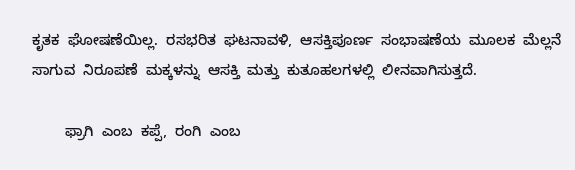ಕೃತಕ  ಘೋಷಣೆಯಿಲ್ಲ.  ರಸಭರಿತ  ಘಟನಾವಳಿ,  ಆಸಕ್ತಿಪೂರ್ಣ  ಸಂಭಾಷಣೆಯ  ಮೂಲಕ  ಮೆಲ್ಲನೆ  ಸಾಗುವ  ನಿರೂಪಣೆ  ಮಕ್ಕಳನ್ನು  ಆಸಕ್ತಿ  ಮತ್ತು  ಕುತೂಹಲಗಳಲ್ಲಿ  ಲೀನವಾಗಿಸುತ್ತದೆ.

        ಫ್ರಾಗಿ  ಎಂಬ  ಕಪ್ಪೆ,  ರಂಗಿ  ಎಂಬ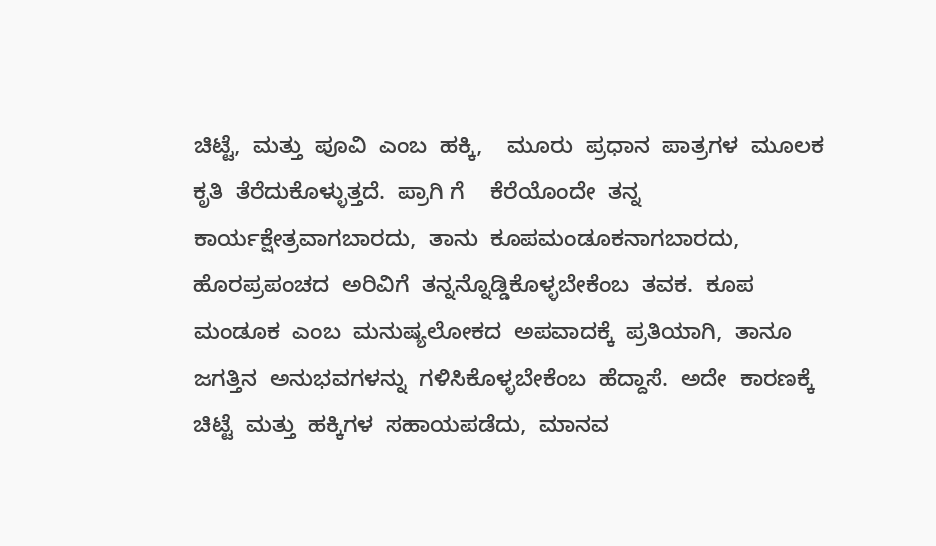ಚಿಟ್ಟೆ,  ಮತ್ತು  ಪೂವಿ  ಎಂಬ  ಹಕ್ಕಿ,    ಮೂರು  ಪ್ರಧಾನ  ಪಾತ್ರಗಳ  ಮೂಲಕ  ಕೃತಿ  ತೆರೆದುಕೊಳ್ಳುತ್ತದೆ.  ಪ್ರಾಗಿ ಗೆ    ಕೆರೆಯೊಂದೇ  ತನ್ನ  ಕಾರ್ಯಕ್ಷೇತ್ರವಾಗಬಾರದು,  ತಾನು  ಕೂಪಮಂಡೂಕನಾಗಬಾರದು,   ಹೊರಪ್ರಪಂಚದ  ಅರಿವಿಗೆ  ತನ್ನನ್ನೊಡ್ಡಿಕೊಳ್ಳಬೇಕೆಂಬ  ತವಕ.  ಕೂಪ ಮಂಡೂಕ  ಎಂಬ  ಮನುಷ್ಯಲೋಕದ  ಅಪವಾದಕ್ಕೆ  ಪ್ರತಿಯಾಗಿ,  ತಾನೂ  ಜಗತ್ತಿನ  ಅನುಭವಗಳನ್ನು  ಗಳಿಸಿಕೊಳ್ಳಬೇಕೆಂಬ  ಹೆದ್ದಾಸೆ.  ಅದೇ  ಕಾರಣಕ್ಕೆ  ಚಿಟ್ಟೆ  ಮತ್ತು  ಹಕ್ಕಿಗಳ  ಸಹಾಯಪಡೆದು,  ಮಾನವ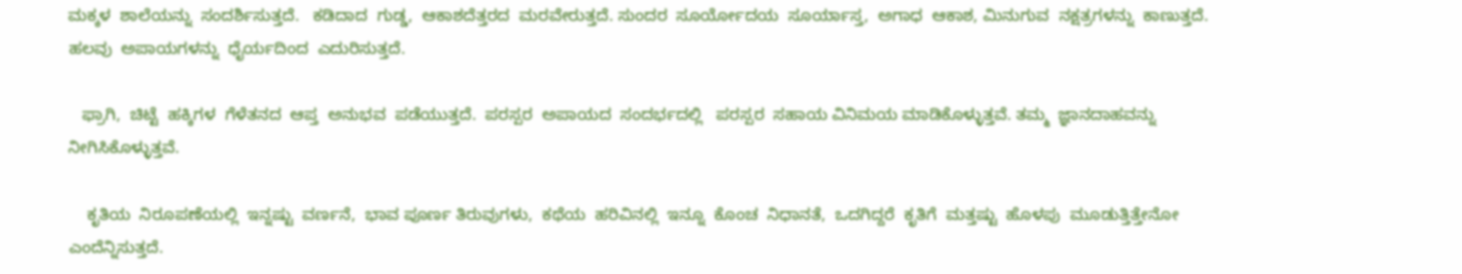ಮಕ್ಕಳ  ಶಾಲೆಯನ್ನು  ಸಂದರ್ಶಿಸುತ್ತದೆ.   ಕಡಿದಾದ  ಗುಡ್ಡ,  ಆಕಾಶದೆತ್ತರದ  ಮರವೇರುತ್ತದೆ. ಸುಂದರ  ಸೂರ್ಯೋದಯ  ಸೂರ್ಯಾಸ್ತ,  ಅಗಾಧ  ಆಕಾಶ, ಮಿನುಗುವ  ನಕ್ಷತ್ರಗಳನ್ನು  ಕಾಣುತ್ತದೆ. ಹಲವು  ಅಪಾಯಗಳನ್ನು  ಧೈರ್ಯದಿಂದ  ಎದುರಿಸುತ್ತದೆ.

   ಫ್ರಾಗಿ,  ಚಿಟ್ಟೆ  ಹಕ್ಕಿಗಳ  ಗೆಳೆತನದ  ಆಪ್ತ  ಅನುಭವ  ಪಡೆಯುತ್ತದೆ.  ಪರಸ್ಪರ  ಅಪಾಯದ  ಸಂದರ್ಭದಲ್ಲಿ   ಪರಸ್ಪರ  ಸಹಾಯ ವಿನಿಮಯ ಮಾಡಿಕೊಳ್ಳುತ್ತವೆ. ತಮ್ಮ  ಜ್ಞಾನದಾಹವನ್ನು  ನೀಗಿಸಿಕೊಳ್ಳುತ್ತವೆ.

    ಕೃತಿಯ  ನಿರೂಪಣೆಯಲ್ಲಿ  ಇನ್ನಷ್ಟು  ವರ್ಣನೆ,  ಭಾವ ಪೂರ್ಣ ತಿರುವುಗಳು,  ಕಥೆಯ  ಹರಿವಿನಲ್ಲಿ  ಇನ್ನೂ  ಕೊಂಚ  ನಿಧಾನತೆ,  ಒದಗಿದ್ದರೆ  ಕೃತಿಗೆ  ಮತ್ತಷ್ಟು  ಹೊಳಪು  ಮೂಡುತ್ತಿತ್ತೇನೋ  ಎಂದೆನ್ನಿಸುತ್ತದೆ.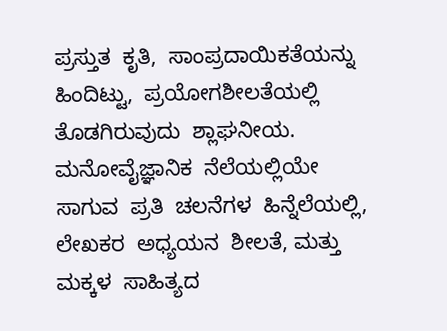ಪ್ರಸ್ತುತ  ಕೃತಿ,  ಸಾಂಪ್ರದಾಯಿಕತೆಯನ್ನು  ಹಿಂದಿಟ್ಟು,  ಪ್ರಯೋಗಶೀಲತೆಯಲ್ಲಿ  ತೊಡಗಿರುವುದು  ಶ್ಲಾಘನೀಯ.   ಮನೋವೈಜ್ಞಾನಿಕ  ನೆಲೆಯಲ್ಲಿಯೇ  ಸಾಗುವ  ಪ್ರತಿ  ಚಲನೆಗಳ  ಹಿನ್ನೆಲೆಯಲ್ಲಿ,  ಲೇಖಕರ  ಅಧ್ಯಯನ  ಶೀಲತೆ, ಮತ್ತು  ಮಕ್ಕಳ  ಸಾಹಿತ್ಯದ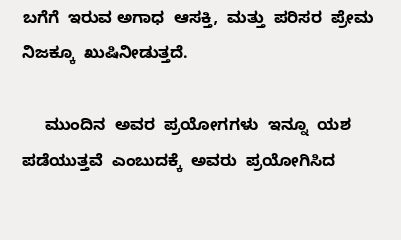ಬಗೆಗೆ  ಇರುವ ಅಗಾಧ  ಆಸಕ್ತಿ,  ಮತ್ತು  ಪರಿಸರ  ಪ್ರೇಮ  ನಿಜಕ್ಕೂ  ಖುಷಿನೀಡುತ್ತದೆ.

     ಮುಂದಿನ  ಅವರ  ಪ್ರಯೋಗಗಳು  ಇನ್ನೂ  ಯಶ  ಪಡೆಯುತ್ತವೆ  ಎಂಬುದಕ್ಕೆ  ಅವರು  ಪ್ರಯೋಗಿಸಿದ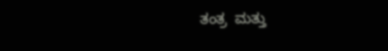ತಂತ್ರ  ಮತ್ತು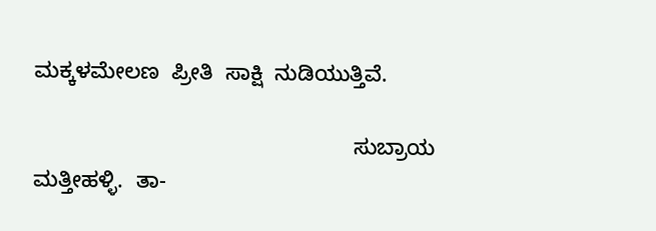ಮಕ್ಕಳಮೇಲಣ  ಪ್ರೀತಿ  ಸಾಕ್ಷಿ  ನುಡಿಯುತ್ತಿವೆ.

                                                     ಸುಬ್ರಾಯ  ಮತ್ತೀಹಳ್ಳಿ.  ತಾ-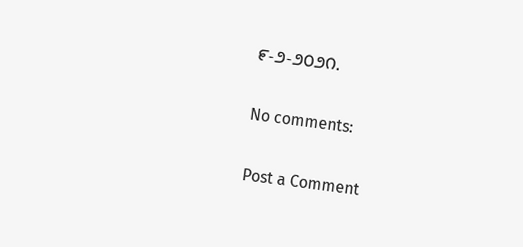೯-೨-೨೦೨೧.

No comments:

Post a Comment